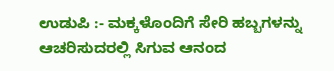ಉಡುಪಿ :- ಮಕ್ಕಳೊಂದಿಗೆ ಸೇರಿ ಹಬ್ಬಗಳನ್ನು ಆಚರಿಸುದರಲ್ಲಿ ಸಿಗುವ ಆನಂದ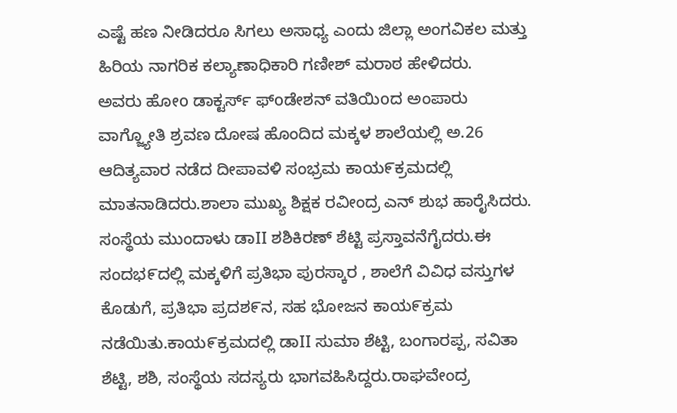ಎಷ್ಟೆ ಹಣ ನೀಡಿದರೂ ಸಿಗಲು ಅಸಾಧ್ಯ ಎಂದು ಜಿಲ್ಲಾ ಅಂಗವಿಕಲ ಮತ್ತು ಹಿರಿಯ ನಾಗರಿಕ ಕಲ್ಯಾಣಾಧಿಕಾರಿ ಗಣೀಶ್ ಮರಾಠ ಹೇಳಿದರು.
ಅವರು ಹೋo ಡಾಕ್ಟರ್ಸ್ ಫ್oಡೇಶನ್ ವತಿಯಿoದ ಅಂಪಾರು ವಾಗ್ಜ್ಯೋತಿ ಶ್ರವಣ ದೋಷ ಹೊಂದಿದ ಮಕ್ಕಳ ಶಾಲೆಯಲ್ಲಿ ಅ.26 ಆದಿತ್ಯವಾರ ನಡೆದ ದೀಪಾವಳಿ ಸಂಭ್ರಮ ಕಾಯ೯ಕ್ರಮದಲ್ಲಿ ಮಾತನಾಡಿದರು.ಶಾಲಾ ಮುಖ್ಯ ಶಿಕ್ಷಕ ರವೀಂದ್ರ ಎನ್ ಶುಭ ಹಾರೈಸಿದರು. ಸಂಸ್ಥೆಯ ಮುಂದಾಳು ಡಾII ಶಶಿಕಿರಣ್ ಶೆಟ್ಟಿ ಪ್ರಸ್ತಾವನೆಗೈದರು.ಈ ಸಂದಭ೯ದಲ್ಲಿ ಮಕ್ಕಳಿಗೆ ಪ್ರತಿಭಾ ಪುರಸ್ಕಾರ , ಶಾಲೆಗೆ ವಿವಿಧ ವಸ್ತುಗಳ ಕೊಡುಗೆ, ಪ್ರತಿಭಾ ಪ್ರದಶ೯ನ, ಸಹ ಭೋಜನ ಕಾಯ೯ಕ್ರಮ ನಡೆಯಿತು.ಕಾಯ೯ಕ್ರಮದಲ್ಲಿ ಡಾII ಸುಮಾ ಶೆಟ್ಟಿ, ಬಂಗಾರಪ್ಪ, ಸವಿತಾ ಶೆಟ್ಟಿ, ಶಶಿ, ಸಂಸ್ಥೆಯ ಸದಸ್ಯರು ಭಾಗವಹಿಸಿದ್ದರು.ರಾಘವೇಂದ್ರ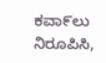ಕವಾ೯ಲು ನಿರೂಪಿಸಿ,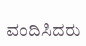ವಂದಿಸಿದರು